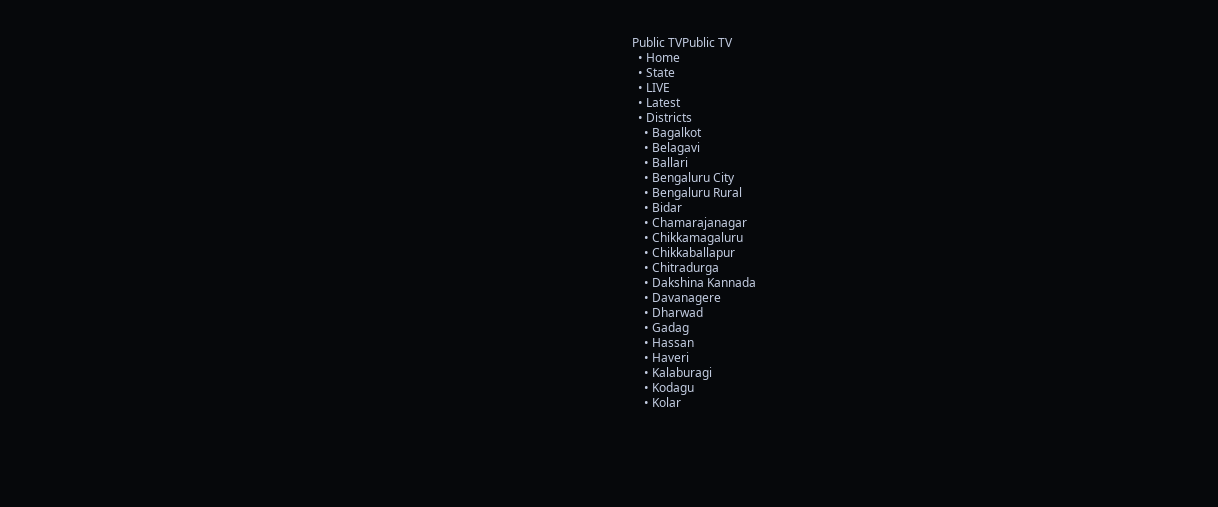Public TVPublic TV
  • Home
  • State
  • LIVE
  • Latest
  • Districts
    • Bagalkot
    • Belagavi
    • Ballari
    • Bengaluru City
    • Bengaluru Rural
    • Bidar
    • Chamarajanagar
    • Chikkamagaluru
    • Chikkaballapur
    • Chitradurga
    • Dakshina Kannada
    • Davanagere
    • Dharwad
    • Gadag
    • Hassan
    • Haveri
    • Kalaburagi
    • Kodagu
    • Kolar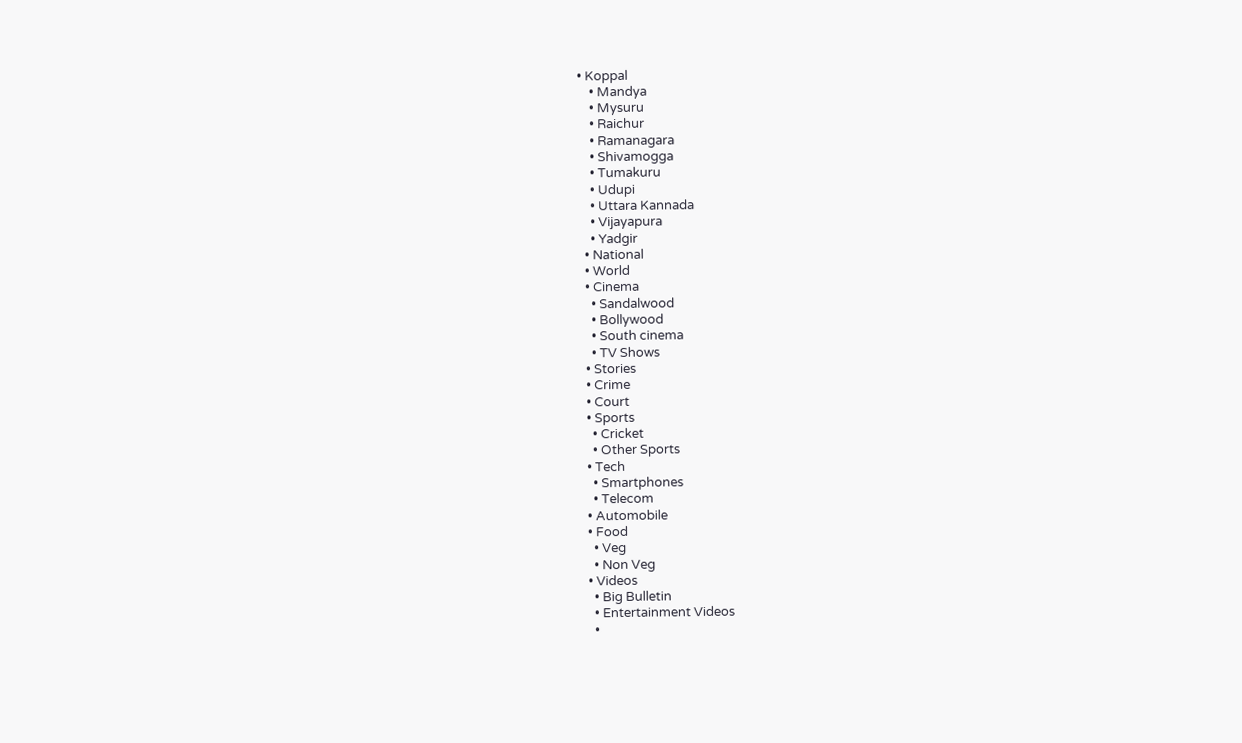• Koppal
    • Mandya
    • Mysuru
    • Raichur
    • Ramanagara
    • Shivamogga
    • Tumakuru
    • Udupi
    • Uttara Kannada
    • Vijayapura
    • Yadgir
  • National
  • World
  • Cinema
    • Sandalwood
    • Bollywood
    • South cinema
    • TV Shows
  • Stories
  • Crime
  • Court
  • Sports
    • Cricket
    • Other Sports
  • Tech
    • Smartphones
    • Telecom
  • Automobile
  • Food
    • Veg
    • Non Veg
  • Videos
    • Big Bulletin
    • Entertainment Videos
    •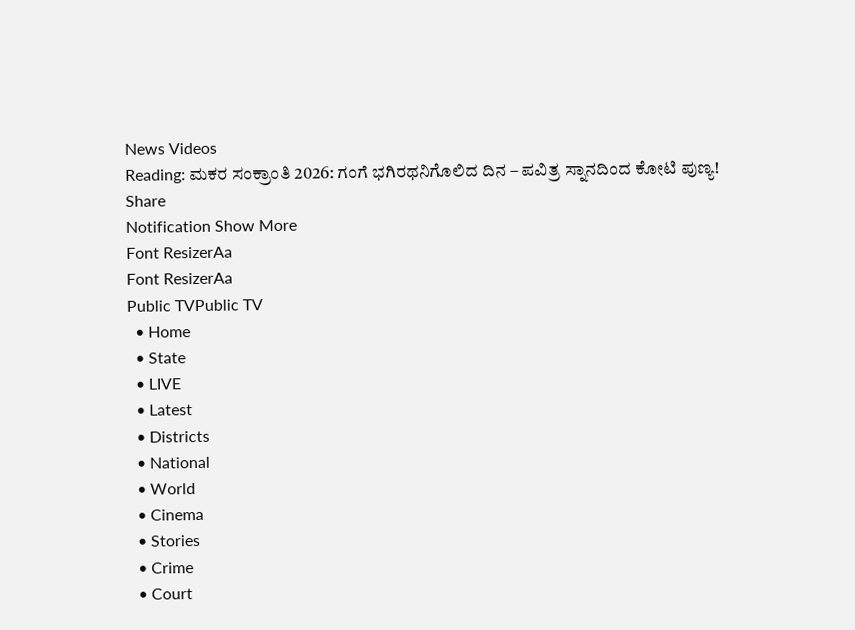News Videos
Reading: ಮಕರ ಸಂಕ್ರಾಂತಿ 2026: ಗಂಗೆ ಭಗಿರಥನಿಗೊಲಿದ ದಿನ – ಪವಿತ್ರ ಸ್ನಾನದಿಂದ ಕೋಟಿ ಪುಣ್ಯ!
Share
Notification Show More
Font ResizerAa
Font ResizerAa
Public TVPublic TV
  • Home
  • State
  • LIVE
  • Latest
  • Districts
  • National
  • World
  • Cinema
  • Stories
  • Crime
  • Court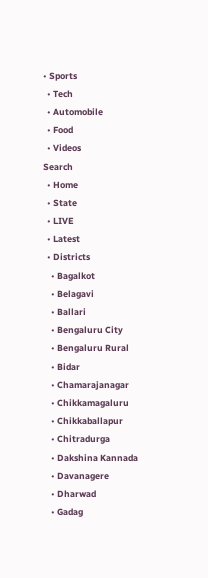• Sports
  • Tech
  • Automobile
  • Food
  • Videos
Search
  • Home
  • State
  • LIVE
  • Latest
  • Districts
    • Bagalkot
    • Belagavi
    • Ballari
    • Bengaluru City
    • Bengaluru Rural
    • Bidar
    • Chamarajanagar
    • Chikkamagaluru
    • Chikkaballapur
    • Chitradurga
    • Dakshina Kannada
    • Davanagere
    • Dharwad
    • Gadag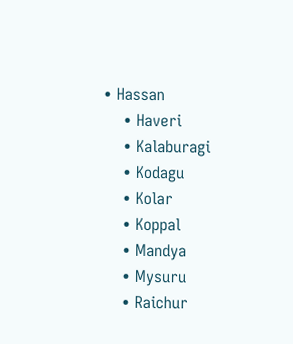• Hassan
    • Haveri
    • Kalaburagi
    • Kodagu
    • Kolar
    • Koppal
    • Mandya
    • Mysuru
    • Raichur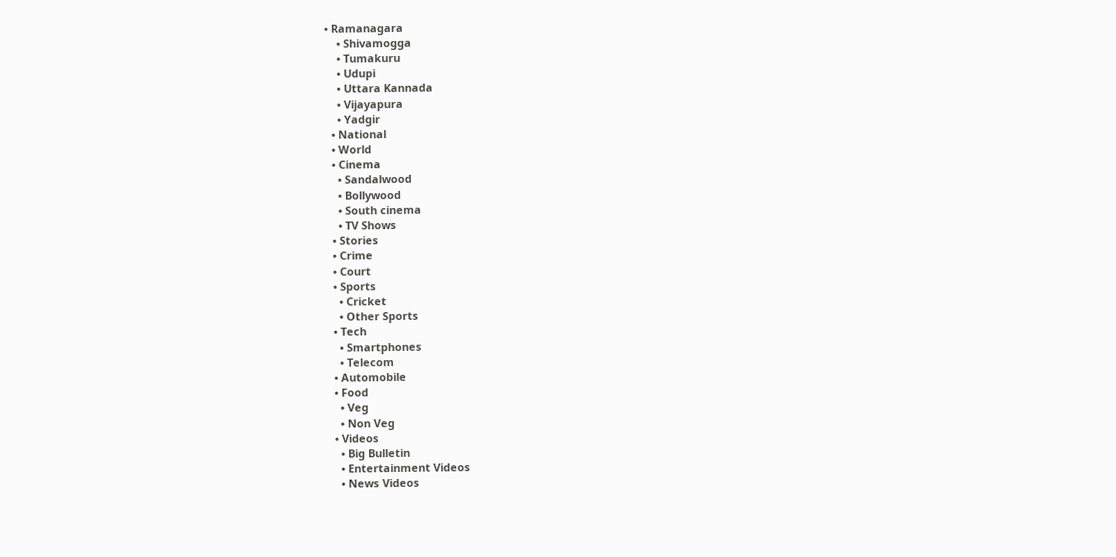• Ramanagara
    • Shivamogga
    • Tumakuru
    • Udupi
    • Uttara Kannada
    • Vijayapura
    • Yadgir
  • National
  • World
  • Cinema
    • Sandalwood
    • Bollywood
    • South cinema
    • TV Shows
  • Stories
  • Crime
  • Court
  • Sports
    • Cricket
    • Other Sports
  • Tech
    • Smartphones
    • Telecom
  • Automobile
  • Food
    • Veg
    • Non Veg
  • Videos
    • Big Bulletin
    • Entertainment Videos
    • News Videos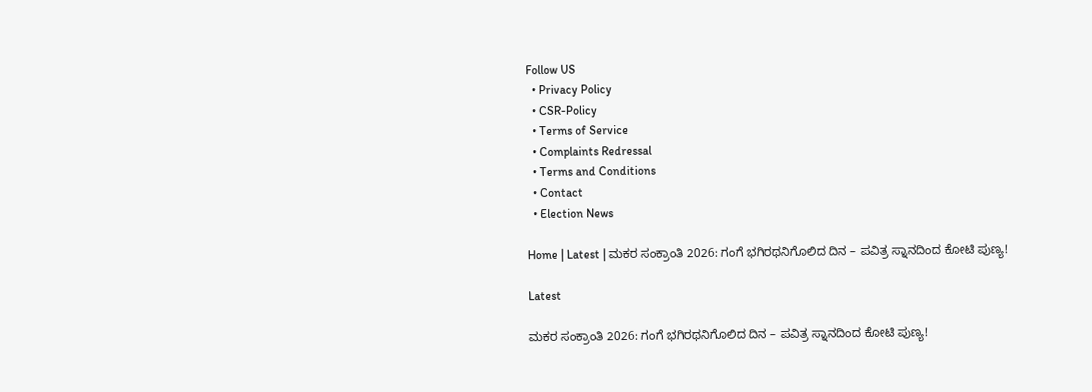Follow US
  • Privacy Policy
  • CSR-Policy
  • Terms of Service
  • Complaints Redressal
  • Terms and Conditions
  • Contact
  • Election News

Home | Latest | ಮಕರ ಸಂಕ್ರಾಂತಿ 2026: ಗಂಗೆ ಭಗಿರಥನಿಗೊಲಿದ ದಿನ – ಪವಿತ್ರ ಸ್ನಾನದಿಂದ ಕೋಟಿ ಪುಣ್ಯ!

Latest

ಮಕರ ಸಂಕ್ರಾಂತಿ 2026: ಗಂಗೆ ಭಗಿರಥನಿಗೊಲಿದ ದಿನ – ಪವಿತ್ರ ಸ್ನಾನದಿಂದ ಕೋಟಿ ಪುಣ್ಯ!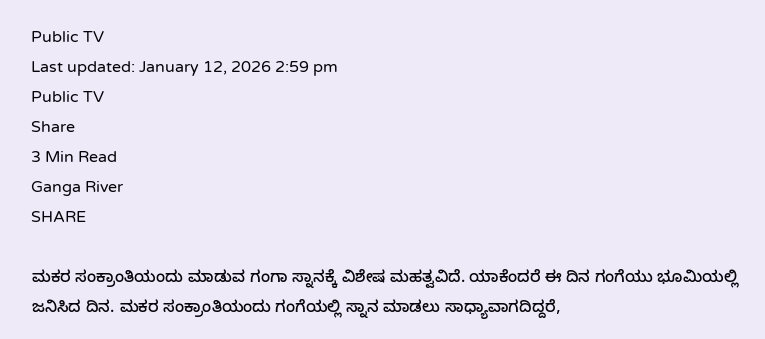Public TV
Last updated: January 12, 2026 2:59 pm
Public TV
Share
3 Min Read
Ganga River
SHARE

ಮಕರ ಸಂಕ್ರಾಂತಿಯಂದು ಮಾಡುವ ಗಂಗಾ ಸ್ನಾನಕ್ಕೆ ವಿಶೇಷ ಮಹತ್ವವಿದೆ. ಯಾಕೆಂದರೆ ಈ ದಿನ ಗಂಗೆಯು ಭೂಮಿಯಲ್ಲಿ ಜನಿಸಿದ ದಿನ. ಮಕರ ಸಂಕ್ರಾಂತಿಯಂದು ಗಂಗೆಯಲ್ಲಿ ಸ್ನಾನ ಮಾಡಲು ಸಾಧ್ಯಾವಾಗದಿದ್ದರೆ,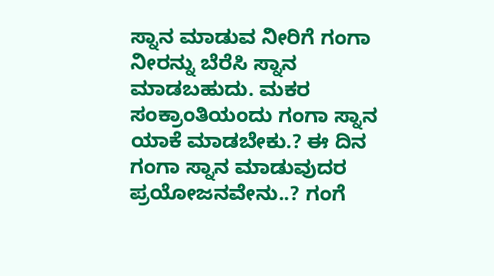ಸ್ನಾನ ಮಾಡುವ ನೀರಿಗೆ ಗಂಗಾ ನೀರನ್ನು ಬೆರೆಸಿ ಸ್ನಾನ ಮಾಡಬಹುದು. ಮಕರ ಸಂಕ್ರಾಂತಿಯಂದು ಗಂಗಾ ಸ್ನಾನ ಯಾಕೆ ಮಾಡಬೇಕು.? ಈ ದಿನ ಗಂಗಾ ಸ್ನಾನ ಮಾಡುವುದರ ಪ್ರಯೋಜನವೇನು..? ಗಂಗೆ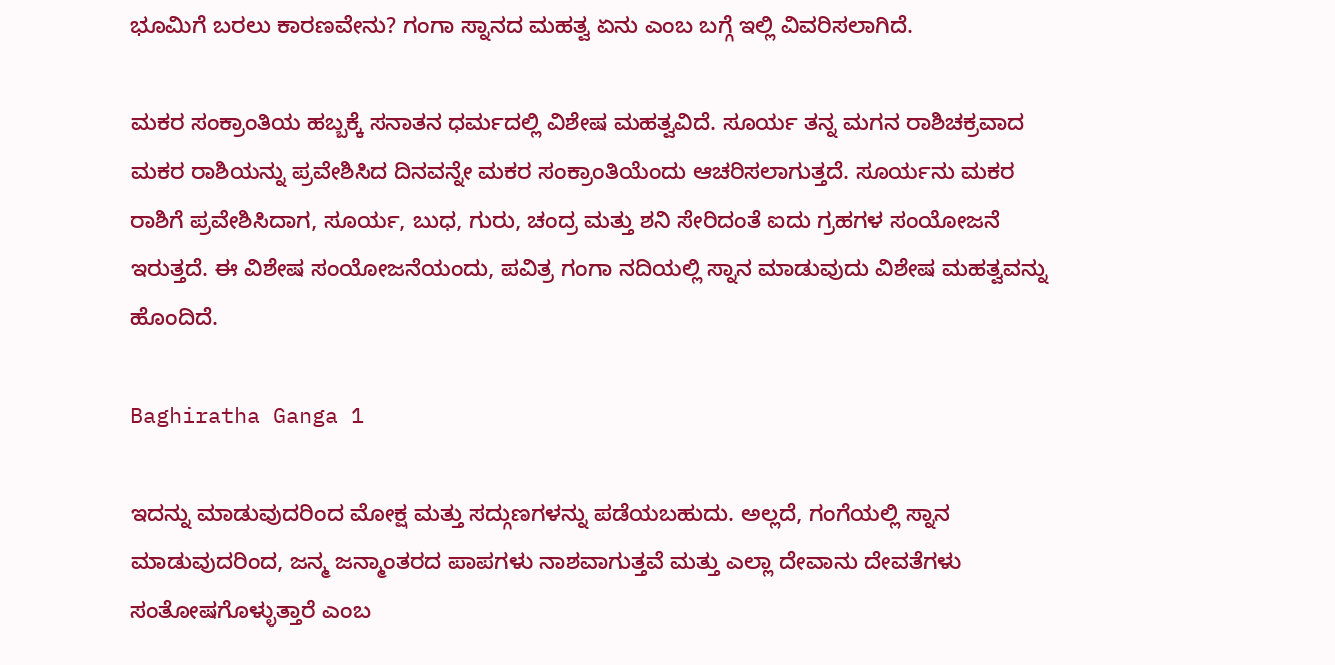ಭೂಮಿಗೆ ಬರಲು ಕಾರಣವೇನು? ಗಂಗಾ ಸ್ನಾನದ ಮಹತ್ವ ಏನು ಎಂಬ ಬಗ್ಗೆ ಇಲ್ಲಿ ವಿವರಿಸಲಾಗಿದೆ.

ಮಕರ ಸಂಕ್ರಾಂತಿಯ ಹಬ್ಬಕ್ಕೆ ಸನಾತನ ಧರ್ಮದಲ್ಲಿ ವಿಶೇಷ ಮಹತ್ವವಿದೆ. ಸೂರ್ಯ ತನ್ನ ಮಗನ ರಾಶಿಚಕ್ರವಾದ ಮಕರ ರಾಶಿಯನ್ನು ಪ್ರವೇಶಿಸಿದ ದಿನವನ್ನೇ ಮಕರ ಸಂಕ್ರಾಂತಿಯೆಂದು ಆಚರಿಸಲಾಗುತ್ತದೆ. ಸೂರ್ಯನು ಮಕರ ರಾಶಿಗೆ ಪ್ರವೇಶಿಸಿದಾಗ, ಸೂರ್ಯ, ಬುಧ, ಗುರು, ಚಂದ್ರ ಮತ್ತು ಶನಿ ಸೇರಿದಂತೆ ಐದು ಗ್ರಹಗಳ ಸಂಯೋಜನೆ ಇರುತ್ತದೆ. ಈ ವಿಶೇಷ ಸಂಯೋಜನೆಯಂದು, ಪವಿತ್ರ ಗಂಗಾ ನದಿಯಲ್ಲಿ ಸ್ನಾನ ಮಾಡುವುದು ವಿಶೇಷ ಮಹತ್ವವನ್ನು ಹೊಂದಿದೆ.

Baghiratha Ganga 1

ಇದನ್ನು ಮಾಡುವುದರಿಂದ ಮೋಕ್ಷ ಮತ್ತು ಸದ್ಗುಣಗಳನ್ನು ಪಡೆಯಬಹುದು. ಅಲ್ಲದೆ, ಗಂಗೆಯಲ್ಲಿ ಸ್ನಾನ ಮಾಡುವುದರಿಂದ, ಜನ್ಮ ಜನ್ಮಾಂತರದ ಪಾಪಗಳು ನಾಶವಾಗುತ್ತವೆ ಮತ್ತು ಎಲ್ಲಾ ದೇವಾನು ದೇವತೆಗಳು ಸಂತೋಷಗೊಳ್ಳುತ್ತಾರೆ ಎಂಬ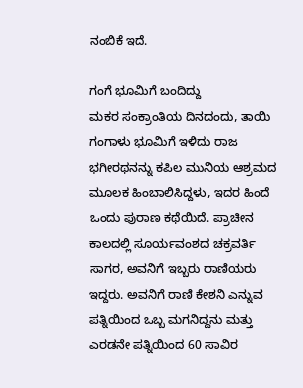ನಂಬಿಕೆ ಇದೆ.

ಗಂಗೆ ಭೂಮಿಗೆ ಬಂದಿದ್ದು
ಮಕರ ಸಂಕ್ರಾಂತಿಯ ದಿನದಂದು, ತಾಯಿ ಗಂಗಾಳು ಭೂಮಿಗೆ ಇಳಿದು ರಾಜ ಭಗೀರಥನನ್ನು ಕಪಿಲ ಮುನಿಯ ಆಶ್ರಮದ ಮೂಲಕ ಹಿಂಬಾಲಿಸಿದ್ದಳು, ಇದರ ಹಿಂದೆ ಒಂದು ಪುರಾಣ ಕಥೆಯಿದೆ. ಪ್ರಾಚೀನ ಕಾಲದಲ್ಲಿ ಸೂರ್ಯವಂಶದ ಚಕ್ರವರ್ತಿ ಸಾಗರ, ಅವನಿಗೆ ಇಬ್ಬರು ರಾಣಿಯರು ಇದ್ದರು. ಅವನಿಗೆ ರಾಣಿ ಕೇಶನಿ ಎನ್ನುವ ಪತ್ನಿಯಿಂದ ಒಬ್ಬ ಮಗನಿದ್ದನು ಮತ್ತು ಎರಡನೇ ಪತ್ನಿಯಿಂದ 60 ಸಾವಿರ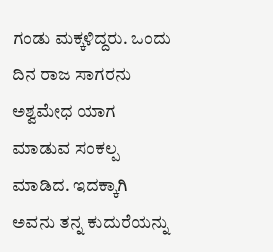ಗಂಡು ಮಕ್ಕಳಿದ್ದರು. ಒಂದು ದಿನ ರಾಜ ಸಾಗರನು ಅಶ್ವಮೇಧ ಯಾಗ ಮಾಡುವ ಸಂಕಲ್ಪ ಮಾಡಿದ. ಇದಕ್ಕಾಗಿ ಅವನು ತನ್ನ ಕುದುರೆಯನ್ನು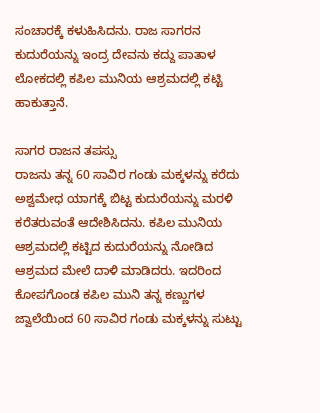ಸಂಚಾರಕ್ಕೆ ಕಳುಹಿಸಿದನು. ರಾಜ ಸಾಗರನ ಕುದುರೆಯನ್ನು ಇಂದ್ರ ದೇವನು ಕದ್ದು ಪಾತಾಳ ಲೋಕದಲ್ಲಿ ಕಪಿಲ ಮುನಿಯ ಆಶ್ರಮದಲ್ಲಿ ಕಟ್ಟಿ ಹಾಕುತ್ತಾನೆ.

ಸಾಗರ ರಾಜನ ತಪಸ್ಸು
ರಾಜನು ತನ್ನ 60 ಸಾವಿರ ಗಂಡು ಮಕ್ಕಳನ್ನು ಕರೆದು ಅಶ್ವಮೇಧ ಯಾಗಕ್ಕೆ ಬಿಟ್ಟ ಕುದುರೆಯನ್ನು ಮರಳಿ ಕರೆತರುವಂತೆ ಆದೇಶಿಸಿದನು. ಕಪಿಲ ಮುನಿಯ ಆಶ್ರಮದಲ್ಲಿ ಕಟ್ಟಿದ ಕುದುರೆಯನ್ನು ನೋಡಿದ ಆಶ್ರಮದ ಮೇಲೆ ದಾಳಿ ಮಾಡಿದರು. ಇದರಿಂದ ಕೋಪಗೊಂಡ ಕಪಿಲ ಮುನಿ ತನ್ನ ಕಣ್ಣುಗಳ ಜ್ವಾಲೆಯಿಂದ 60 ಸಾವಿರ ಗಂಡು ಮಕ್ಕಳನ್ನು ಸುಟ್ಟು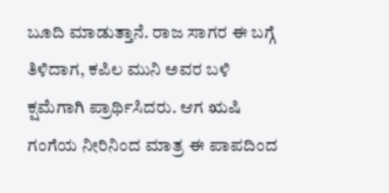ಬೂದಿ ಮಾಡುತ್ತಾನೆ. ರಾಜ ಸಾಗರ ಈ ಬಗ್ಗೆ ತಿಳಿದಾಗ, ಕಪಿಲ ಮುನಿ ಅವರ ಬಳಿ ಕ್ಷಮೆಗಾಗಿ ಪ್ರಾರ್ಥಿಸಿದರು. ಆಗ ಋಷಿ ಗಂಗೆಯ ನೀರಿನಿಂದ ಮಾತ್ರ ಈ ಪಾಪದಿಂದ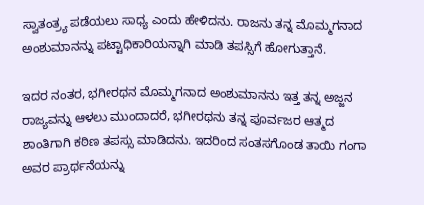ಸ್ವಾತಂತ್ರ್ಯ ಪಡೆಯಲು ಸಾಧ್ಯ ಎಂದು ಹೇಳಿದನು. ರಾಜನು ತನ್ನ ಮೊಮ್ಮಗನಾದ ಅಂಶುಮಾನನ್ನು ಪಟ್ಟಾಧಿಕಾರಿಯನ್ನಾಗಿ ಮಾಡಿ ತಪಸ್ಸಿಗೆ ಹೋಗುತ್ತಾನೆ.

ಇದರ ನಂತರ, ಭಗೀರಥನ ಮೊಮ್ಮಗನಾದ ಅಂಶುಮಾನನು ಇತ್ತ ತನ್ನ ಅಜ್ಜನ ರಾಜ್ಯವನ್ನು ಆಳಲು ಮುಂದಾದರೆ, ಭಗೀರಥನು ತನ್ನ ಪೂರ್ವಜರ ಆತ್ಮದ ಶಾಂತಿಗಾಗಿ ಕಠಿಣ ತಪಸ್ಸು ಮಾಡಿದನು. ಇದರಿಂದ ಸಂತಸಗೊಂಡ ತಾಯಿ ಗಂಗಾ ಅವರ ಪ್ರಾರ್ಥನೆಯನ್ನು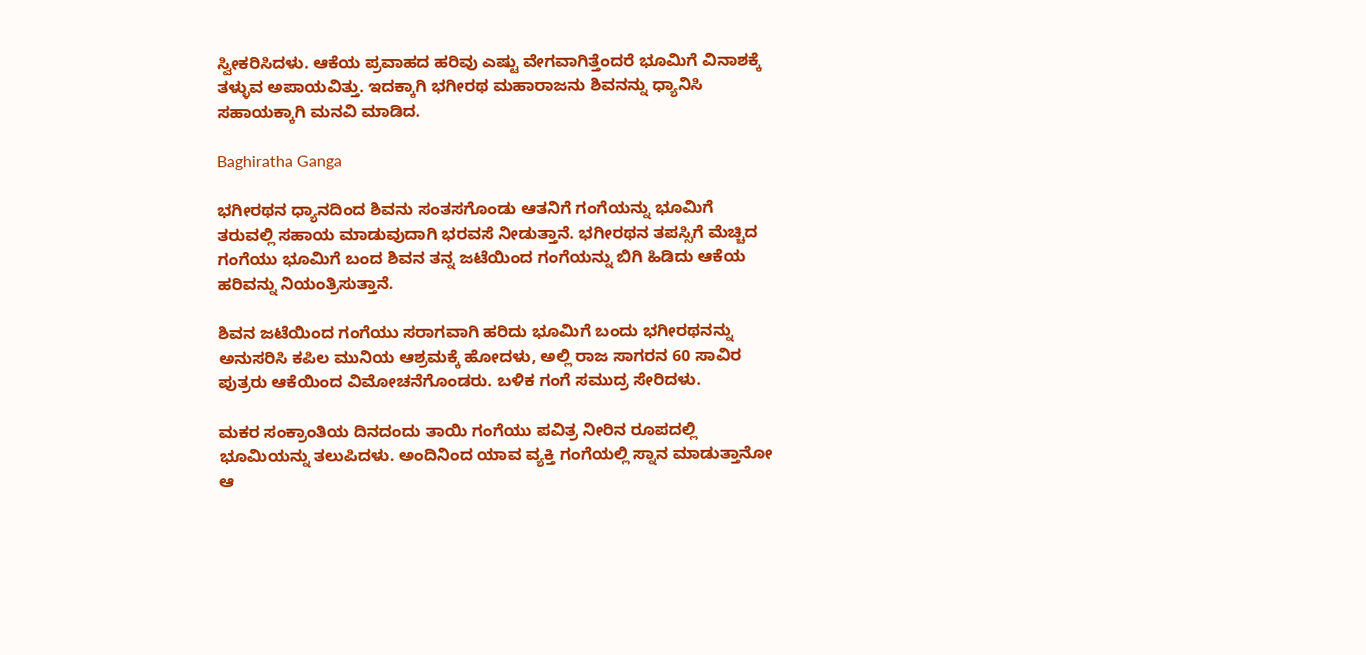ಸ್ವೀಕರಿಸಿದಳು. ಆಕೆಯ ಪ್ರವಾಹದ ಹರಿವು ಎಷ್ಟು ವೇಗವಾಗಿತ್ತೆಂದರೆ ಭೂಮಿಗೆ ವಿನಾಶಕ್ಕೆ ತಳ್ಳುವ ಅಪಾಯವಿತ್ತು. ಇದಕ್ಕಾಗಿ ಭಗೀರಥ ಮಹಾರಾಜನು ಶಿವನನ್ನು ಧ್ಯಾನಿಸಿ ಸಹಾಯಕ್ಕಾಗಿ ಮನವಿ ಮಾಡಿದ.

Baghiratha Ganga

ಭಗೀರಥನ ಧ್ಯಾನದಿಂದ ಶಿವನು ಸಂತಸಗೊಂಡು ಆತನಿಗೆ ಗಂಗೆಯನ್ನು ಭೂಮಿಗೆ ತರುವಲ್ಲಿ ಸಹಾಯ ಮಾಡುವುದಾಗಿ ಭರವಸೆ ನೀಡುತ್ತಾನೆ. ಭಗೀರಥನ ತಪಸ್ಸಿಗೆ ಮೆಚ್ಚಿದ ಗಂಗೆಯು ಭೂಮಿಗೆ ಬಂದ ಶಿವನ ತನ್ನ ಜಟೆಯಿಂದ ಗಂಗೆಯನ್ನು ಬಿಗಿ ಹಿಡಿದು ಆಕೆಯ ಹರಿವನ್ನು ನಿಯಂತ್ರಿಸುತ್ತಾನೆ.

ಶಿವನ ಜಟೆಯಿಂದ ಗಂಗೆಯು ಸರಾಗವಾಗಿ ಹರಿದು ಭೂಮಿಗೆ ಬಂದು ಭಗೀರಥನನ್ನು ಅನುಸರಿಸಿ ಕಪಿಲ ಮುನಿಯ ಆಶ್ರಮಕ್ಕೆ ಹೋದಳು, ಅಲ್ಲಿ ರಾಜ ಸಾಗರನ 60 ಸಾವಿರ ಪುತ್ರರು ಆಕೆಯಿಂದ ವಿಮೋಚನೆಗೊಂಡರು. ಬಳಿಕ ಗಂಗೆ ಸಮುದ್ರ ಸೇರಿದಳು.

ಮಕರ ಸಂಕ್ರಾಂತಿಯ ದಿನದಂದು ತಾಯಿ ಗಂಗೆಯು ಪವಿತ್ರ ನೀರಿನ ರೂಪದಲ್ಲಿ ಭೂಮಿಯನ್ನು ತಲುಪಿದಳು. ಅಂದಿನಿಂದ ಯಾವ ವ್ಯಕ್ತಿ ಗಂಗೆಯಲ್ಲಿ ಸ್ನಾನ ಮಾಡುತ್ತಾನೋ ಆ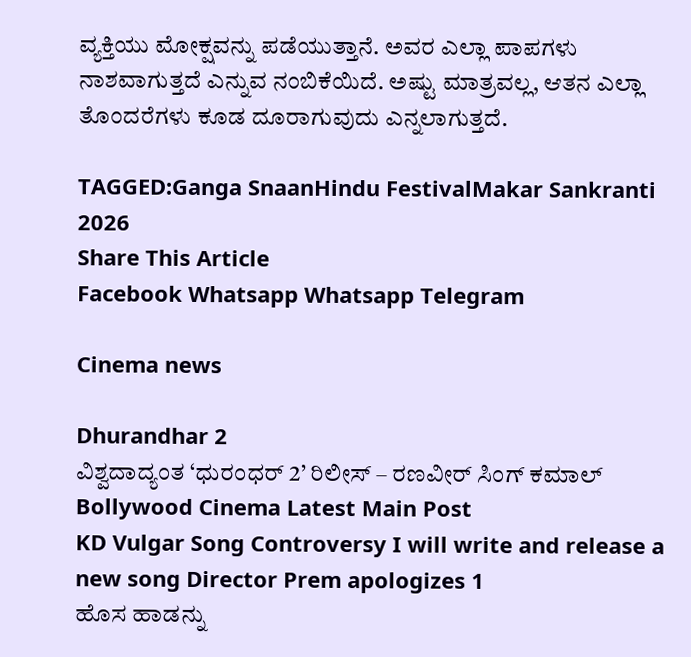ವ್ಯಕ್ತಿಯು ಮೋಕ್ಷವನ್ನು ಪಡೆಯುತ್ತಾನೆ. ಅವರ ಎಲ್ಲಾ ಪಾಪಗಳು ನಾಶವಾಗುತ್ತದೆ ಎನ್ನುವ ನಂಬಿಕೆಯಿದೆ. ಅಷ್ಟು ಮಾತ್ರವಲ್ಲ, ಆತನ ಎಲ್ಲಾ ತೊಂದರೆಗಳು ಕೂಡ ದೂರಾಗುವುದು ಎನ್ನಲಾಗುತ್ತದೆ.

TAGGED:Ganga SnaanHindu FestivalMakar Sankranti 2026
Share This Article
Facebook Whatsapp Whatsapp Telegram

Cinema news

Dhurandhar 2
ವಿಶ್ವದಾದ್ಯಂತ ‘ಧುರಂಧರ್‌ 2’ ರಿಲೀಸ್‌ – ರಣವೀರ್‌ ಸಿಂಗ್‌ ಕಮಾಲ್‌
Bollywood Cinema Latest Main Post
KD Vulgar Song Controversy I will write and release a new song Director Prem apologizes 1
ಹೊಸ ಹಾಡನ್ನು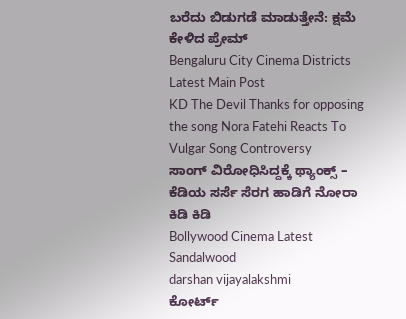ಬರೆದು ಬಿಡುಗಡೆ ಮಾಡುತ್ತೇನೆ: ಕ್ಷಮೆ ಕೇಳಿದ ಪ್ರೇಮ್‌
Bengaluru City Cinema Districts Latest Main Post
KD The Devil Thanks for opposing the song Nora Fatehi Reacts To Vulgar Song Controversy
ಸಾಂಗ್‌ ವಿರೋಧಿಸಿದ್ದಕ್ಕೆ ಥ್ಯಾಂಕ್ಸ್‌ – ಕೆಡಿಯ ಸರ್ಸೆ ಸೆರಗ ಹಾಡಿಗೆ ನೋರಾ ಕಿಡಿ ಕಿಡಿ
Bollywood Cinema Latest Sandalwood
darshan vijayalakshmi
ಕೋರ್ಟ್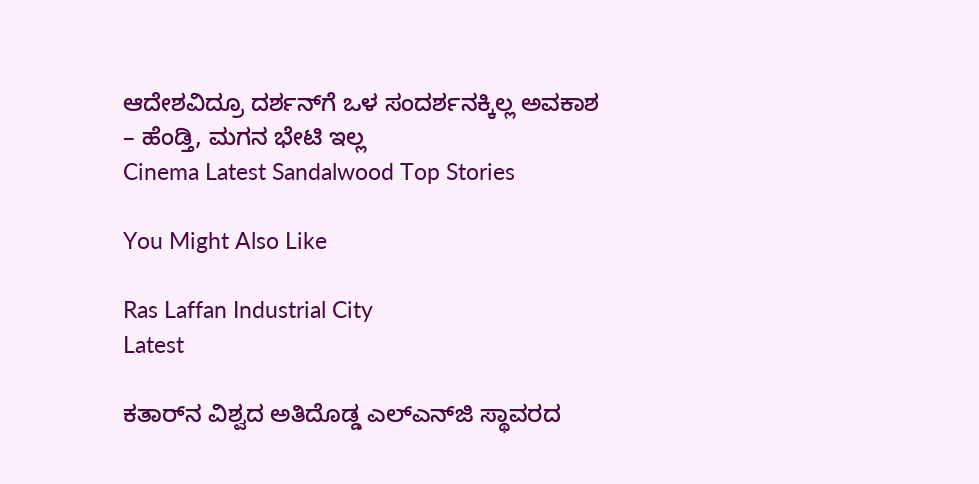ಆದೇಶವಿದ್ರೂ ದರ್ಶನ್‌ಗೆ ಒಳ ಸಂದರ್ಶನಕ್ಕಿಲ್ಲ ಅವಕಾಶ – ಹೆಂಡ್ತಿ, ಮಗನ ಭೇಟಿ ಇಲ್ಲ
Cinema Latest Sandalwood Top Stories

You Might Also Like

Ras Laffan Industrial City
Latest

ಕತಾರ್‌ನ ವಿಶ್ವದ ಅತಿದೊಡ್ಡ ಎಲ್‌ಎನ್‌ಜಿ ಸ್ಥಾವರದ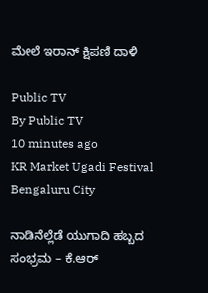ಮೇಲೆ ಇರಾನ್‌ ಕ್ಷಿಪಣಿ ದಾಳಿ

Public TV
By Public TV
10 minutes ago
KR Market Ugadi Festival
Bengaluru City

ನಾಡಿನೆಲ್ಲೆಡೆ ಯುಗಾದಿ ಹಬ್ಬದ ಸಂಭ್ರಮ – ಕೆ.ಆರ್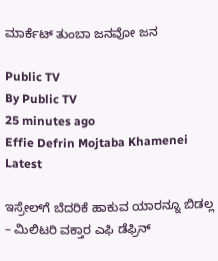ಮಾರ್ಕೆಟ್ ತುಂಬಾ ಜನವೋ ಜನ

Public TV
By Public TV
25 minutes ago
Effie Defrin Mojtaba Khamenei
Latest

ಇಸ್ರೇಲ್‌ಗೆ ಬೆದರಿಕೆ ಹಾಕುವ ಯಾರನ್ನೂ ಬಿಡಲ್ಲ – ಮಿಲಿಟರಿ ವಕ್ತಾರ ಎಫಿ ಡೆಫ್ರಿನ್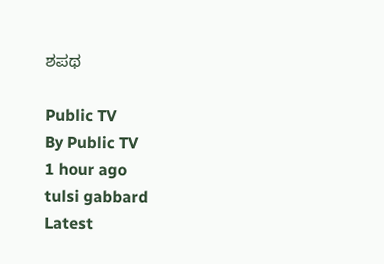ಶಪಥ

Public TV
By Public TV
1 hour ago
tulsi gabbard
Latest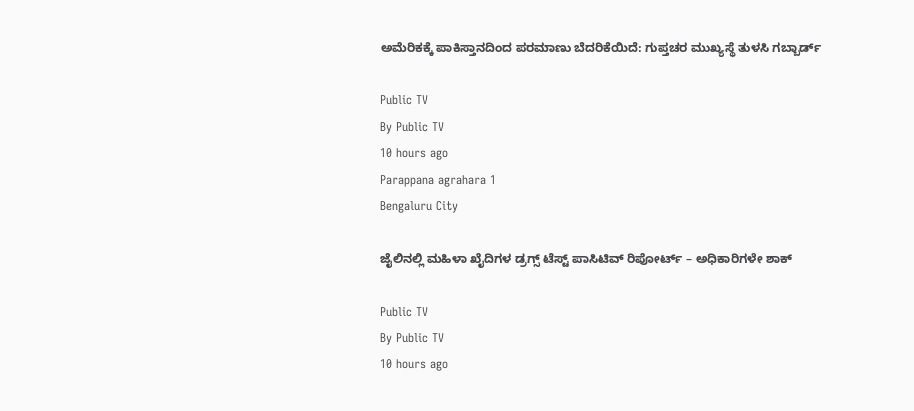ಅಮೆರಿಕಕ್ಕೆ ಪಾಕಿಸ್ತಾನದಿಂದ ಪರಮಾಣು ಬೆದರಿಕೆಯಿದೆ: ಗುಪ್ತಚರ ಮುಖ್ಯಸ್ಥೆ ತುಳಸಿ ಗಬ್ಬಾರ್ಡ್

Public TV
By Public TV
10 hours ago
Parappana agrahara 1
Bengaluru City

ಜೈಲಿನಲ್ಲಿ ಮಹಿಳಾ ಖೈದಿಗಳ ಡ್ರಗ್ಸ್ ಟೆಸ್ಟ್ ಪಾಸಿಟಿವ್ ರಿಪೋರ್ಟ್ – ಅಧಿಕಾರಿಗಳೇ ಶಾಕ್

Public TV
By Public TV
10 hours ago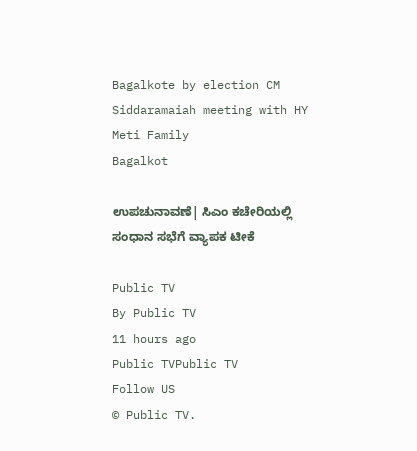Bagalkote by election CM Siddaramaiah meeting with HY Meti Family
Bagalkot

ಉಪಚುನಾವಣೆ| ಸಿಎಂ ಕಚೇರಿಯಲ್ಲಿ ಸಂಧಾನ ಸಭೆಗೆ ವ್ಯಾಪಕ ಟೀಕೆ

Public TV
By Public TV
11 hours ago
Public TVPublic TV
Follow US
© Public TV.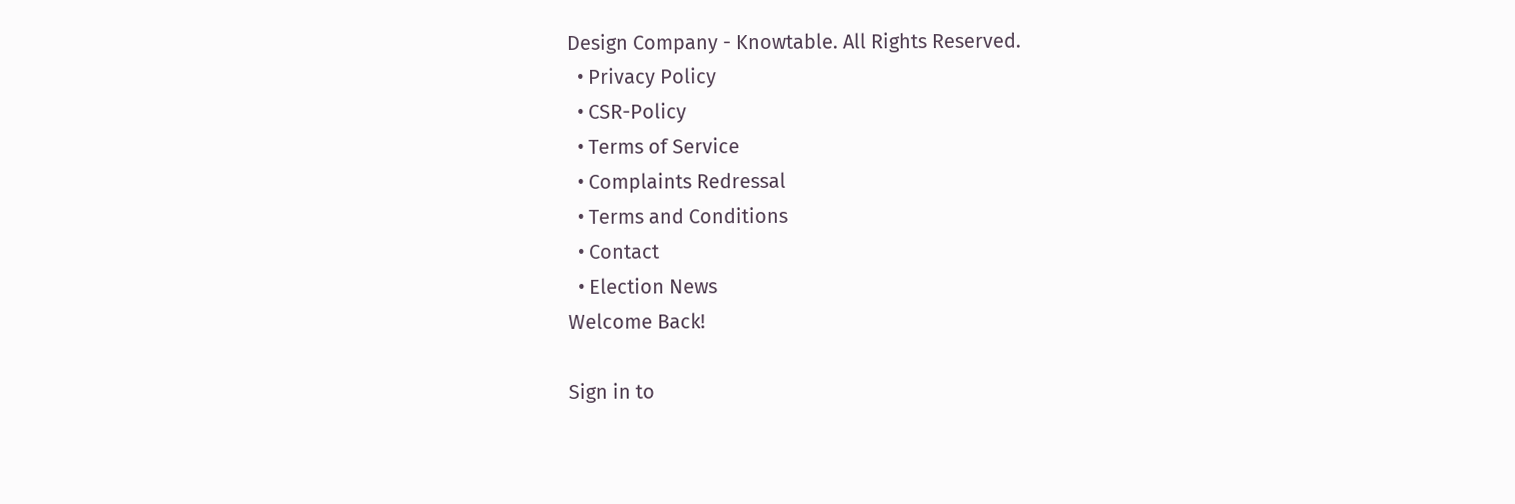Design Company - Knowtable. All Rights Reserved.
  • Privacy Policy
  • CSR-Policy
  • Terms of Service
  • Complaints Redressal
  • Terms and Conditions
  • Contact
  • Election News
Welcome Back!

Sign in to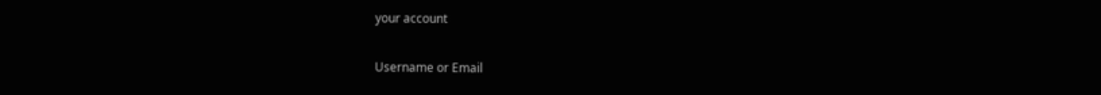your account

Username or Email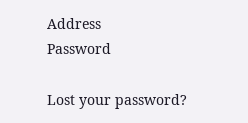Address
Password

Lost your password?